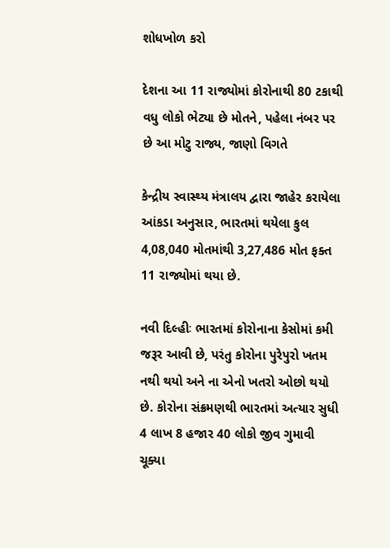શોધખોળ કરો

દેશના આ 11 રાજ્યોમાં કોરોનાથી 80 ટકાથી વધુ લોકો ભેટ્યા છે મોતને, પહેલા નંબર પર છે આ મોટુ રાજ્ય, જાણો વિગતે

કેન્દ્રીય સ્વાસ્થ્ય મંત્રાલય દ્વારા જાહેર કરાયેલા આંકડા અનુસાર, ભારતમાં થયેલા કુલ 4,08,040 મોતમાંથી 3,27,486 મોત ફક્ત 11 રાજ્યોમાં થયા છે.

નવી દિલ્હીઃ ભારતમાં કોરોનાના કેસોમાં કમી જરૂર આવી છે, પરંતુ કોરોના પુરેપુરો ખતમ નથી થયો અને ના એનો ખતરો ઓછો થયો છે. કોરોના સંક્રમણથી ભારતમાં અત્યાર સુધી 4 લાખ 8 હજાર 40 લોકો જીવ ગુમાવી ચૂક્યા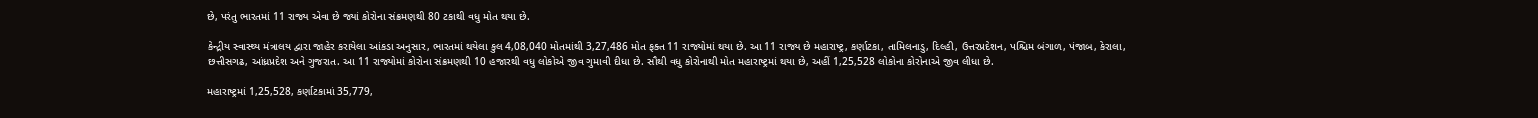છે, પરંતુ ભારતમાં 11 રાજ્ય એવા છે જ્યાં કોરોના સંક્રમણથી 80 ટકાથી વધુ મોત થયા છે.

કેન્દ્રીય સ્વાસ્થ્ય મંત્રાલય દ્વારા જાહેર કરાયેલા આંકડા અનુસાર, ભારતમાં થયેલા કુલ 4,08,040 મોતમાંથી 3,27,486 મોત ફક્ત 11 રાજ્યોમાં થયા છે. આ 11 રાજ્ય છે મહારાષ્ટ્ર, કર્ણાટકા, તામિલનાડુ, દિલ્હી, ઉત્તરપ્રદેશન, પશ્ચિમ બંગાળ, પંજાબ, કેરાલા, છત્તીસગઢ, આંધ્રપ્રદેશ અને ગુજરાત. આ 11 રાજ્યોમાં કોરોના સંક્રમણથી 10 હજારથી વધુ લોકોએ જીવ ગુમાવી દીધા છે. સૌથી વધુ કોરોનાથી મોત મહારાષ્ટ્રમાં થયા છે, અહીં 1,25,528 લોકોના કોરોનાએ જીવ લીધા છે.

મહારાષ્ટ્રમાં 1,25,528, કર્ણાટકામાં 35,779,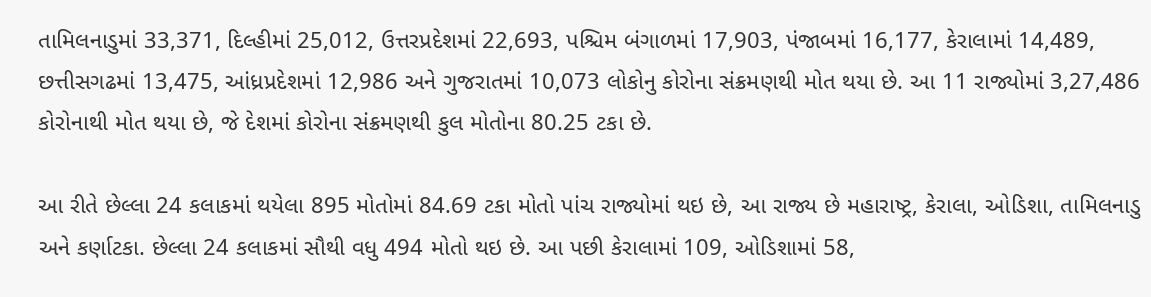તામિલનાડુમાં 33,371, દિલ્હીમાં 25,012, ઉત્તરપ્રદેશમાં 22,693, પશ્ચિમ બંગાળમાં 17,903, પંજાબમાં 16,177, કેરાલામાં 14,489, છત્તીસગઢમાં 13,475, આંધ્રપ્રદેશમાં 12,986 અને ગુજરાતમાં 10,073 લોકોનુ કોરોના સંક્રમણથી મોત થયા છે. આ 11 રાજ્યોમાં 3,27,486 કોરોનાથી મોત થયા છે, જે દેશમાં કોરોના સંક્રમણથી કુલ મોતોના 80.25 ટકા છે.

આ રીતે છેલ્લા 24 કલાકમાં થયેલા 895 મોતોમાં 84.69 ટકા મોતો પાંચ રાજ્યોમાં થઇ છે, આ રાજ્ય છે મહારાષ્ટ્ર, કેરાલા, ઓડિશા, તામિલનાડુ અને કર્ણાટકા. છેલ્લા 24 કલાકમાં સૌથી વધુ 494 મોતો થઇ છે. આ પછી કેરાલામાં 109, ઓડિશામાં 58,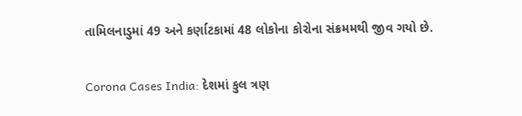તામિલનાડુમાં 49 અને કર્ણાટકામાં 48 લોકોના કોરોના સંક્રમમથી જીવ ગયો છે.

Corona Cases India: દેશમાં કુલ ત્રણ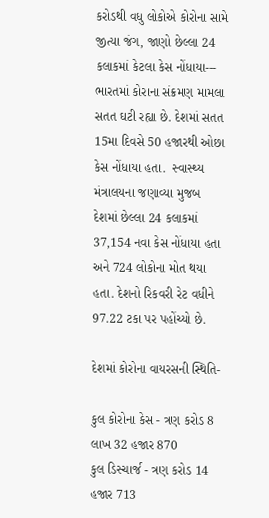કરોડથી વધુ લોકોએ કોરોના સામે જીત્યા જંગ, જાણો છેલ્લા 24 કલાકમાં કેટલા કેસ નોંધાયા---
ભારતમાં કોરાના સંક્રમણ મામલા સતત ઘટી રહ્યા છે. દેશમાં સતત 15મા દિવસે 50 હજારથી ઓછા કેસ નોંધાયા હતા.  સ્વાસ્થ્ય મંત્રાલયના જણાવ્યા મુજબ દેશમાં છેલ્લા 24 કલાકમાં 37,154 નવા કેસ નોંધાયા હતા  અને 724 લોકોના મોત થયા હતા. દેશનો રિકવરી રેટ વધીને 97.22 ટકા પર પહોંચ્યો છે.

દેશમાં કોરોના વાયરસની સ્થિતિ-

કુલ કોરોના કેસ - ત્રણ કરોડ 8 લાખ 32 હજાર 870
કુલ ડિસ્ચાર્જ - ત્રણ કરોડ 14 હજાર 713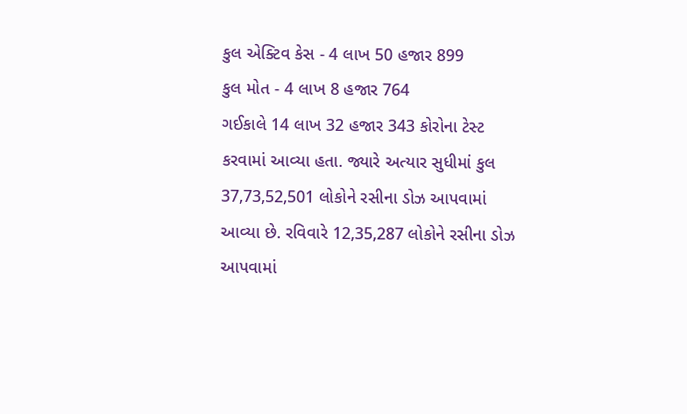કુલ એક્ટિવ કેસ - 4 લાખ 50 હજાર 899
કુલ મોત - 4 લાખ 8 હજાર 764
ગઈકાલે 14 લાખ 32 હજાર 343 કોરોના ટેસ્ટ કરવામાં આવ્યા હતા. જ્યારે અત્યાર સુધીમાં કુલ 37,73,52,501 લોકોને રસીના ડોઝ આપવામાં આવ્યા છે. રવિવારે 12,35,287 લોકોને રસીના ડોઝ આપવામાં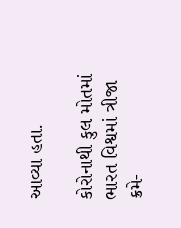આવ્યા હતા.

કોરોનાથી કુલ મોતમાં ભારત વિશ્વમાં ત્રીજા ક્રમે-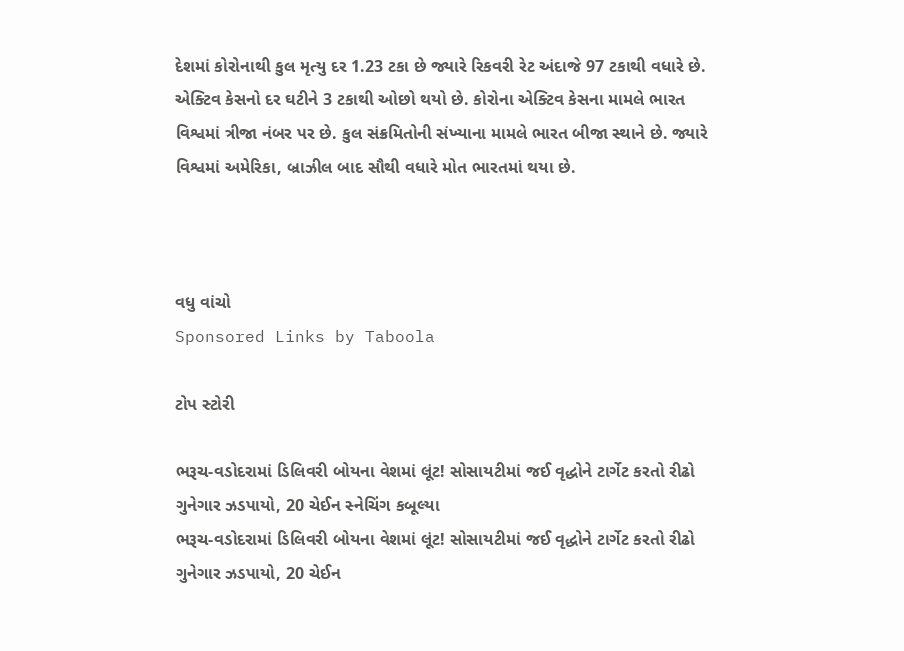દેશમાં કોરોનાથી કુલ મૃત્યુ દર 1.23 ટકા છે જ્યારે રિકવરી રેટ અંદાજે 97 ટકાથી વધારે છે. એક્ટિવ કેસનો દર ઘટીને 3 ટકાથી ઓછો થયો છે. કોરોના એક્ટિવ કેસના મામલે ભારત વિશ્વમાં ત્રીજા નંબર પર છે. કુલ સંક્રમિતોની સંખ્યાના મામલે ભારત બીજા સ્થાને છે. જ્યારે વિશ્વમાં અમેરિકા, બ્રાઝીલ બાદ સૌથી વધારે મોત ભારતમાં થયા છે.



વધુ વાંચો
Sponsored Links by Taboola

ટોપ સ્ટોરી

ભરૂચ-વડોદરામાં ડિલિવરી બોયના વેશમાં લૂંટ! સોસાયટીમાં જઈ વૃદ્ધોને ટાર્ગેટ કરતો રીઢો ગુનેગાર ઝડપાયો, 20 ચેઈન સ્નેચિંગ કબૂલ્યા
ભરૂચ-વડોદરામાં ડિલિવરી બોયના વેશમાં લૂંટ! સોસાયટીમાં જઈ વૃદ્ધોને ટાર્ગેટ કરતો રીઢો ગુનેગાર ઝડપાયો, 20 ચેઈન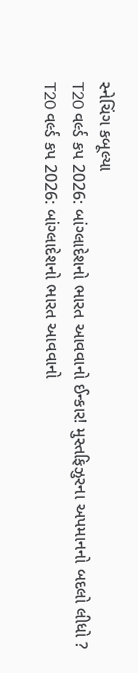સ્નેચિંગ કબૂલ્યા
T20 વર્લ્ડ કપ 2026: બાંગ્લાદેશનો ભારત આવવાનો ઈન્કાર! મુસ્તફિઝુરના અપમાનનો બદલો લીધો ?
T20 વર્લ્ડ કપ 2026: બાંગ્લાદેશનો ભારત આવવાનો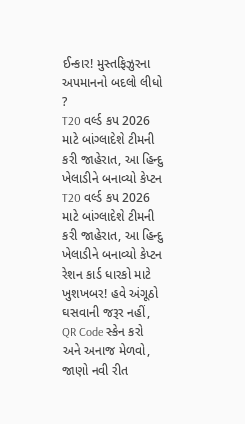ઈન્કાર! મુસ્તફિઝુરના અપમાનનો બદલો લીધો ?
T20 વર્લ્ડ કપ 2026 માટે બાંગ્લાદેશે ટીમની કરી જાહેરાત, આ હિન્દુ ખેલાડીને બનાવ્યો કેપ્ટન
T20 વર્લ્ડ કપ 2026 માટે બાંગ્લાદેશે ટીમની કરી જાહેરાત, આ હિન્દુ ખેલાડીને બનાવ્યો કેપ્ટન
રેશન કાર્ડ ધારકો માટે ખુશખબર! હવે અંગૂઠો ઘસવાની જરૂર નહીં, QR Code સ્કેન કરો અને અનાજ મેળવો, જાણો નવી રીત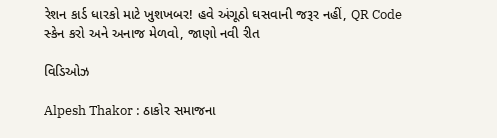રેશન કાર્ડ ધારકો માટે ખુશખબર! હવે અંગૂઠો ઘસવાની જરૂર નહીં, QR Code સ્કેન કરો અને અનાજ મેળવો, જાણો નવી રીત

વિડિઓઝ

Alpesh Thakor : ઠાકોર સમાજના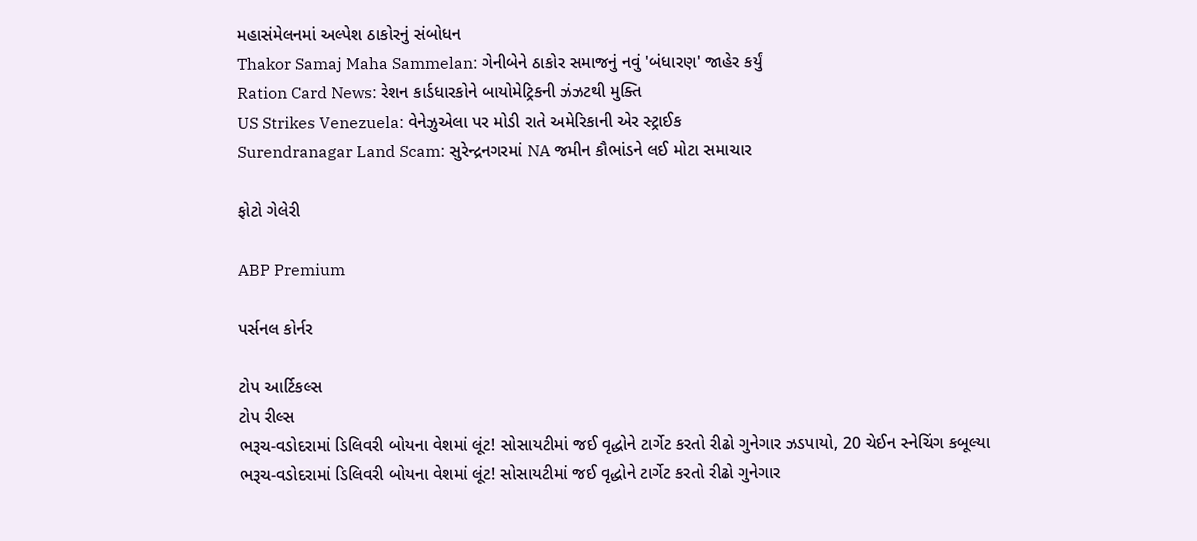મહાસંમેલનમાં અલ્પેશ ઠાકોરનું સંબોધન
Thakor Samaj Maha Sammelan: ગેનીબેને ઠાકોર સમાજનું નવું 'બંધારણ' જાહેર કર્યું
Ration Card News: રેશન કાર્ડધારકોને બાયોમેટ્રિકની ઝંઝટથી મુક્તિ
US Strikes Venezuela: વેનેઝુએલા પર મોડી રાતે અમેરિકાની એર સ્ટ્રાઈક
Surendranagar Land Scam: સુરેન્દ્રનગરમાં NA જમીન કૌભાંડને લઈ મોટા સમાચાર

ફોટો ગેલેરી

ABP Premium

પર્સનલ કોર્નર

ટોપ આર્ટિકલ્સ
ટોપ રીલ્સ
ભરૂચ-વડોદરામાં ડિલિવરી બોયના વેશમાં લૂંટ! સોસાયટીમાં જઈ વૃદ્ધોને ટાર્ગેટ કરતો રીઢો ગુનેગાર ઝડપાયો, 20 ચેઈન સ્નેચિંગ કબૂલ્યા
ભરૂચ-વડોદરામાં ડિલિવરી બોયના વેશમાં લૂંટ! સોસાયટીમાં જઈ વૃદ્ધોને ટાર્ગેટ કરતો રીઢો ગુનેગાર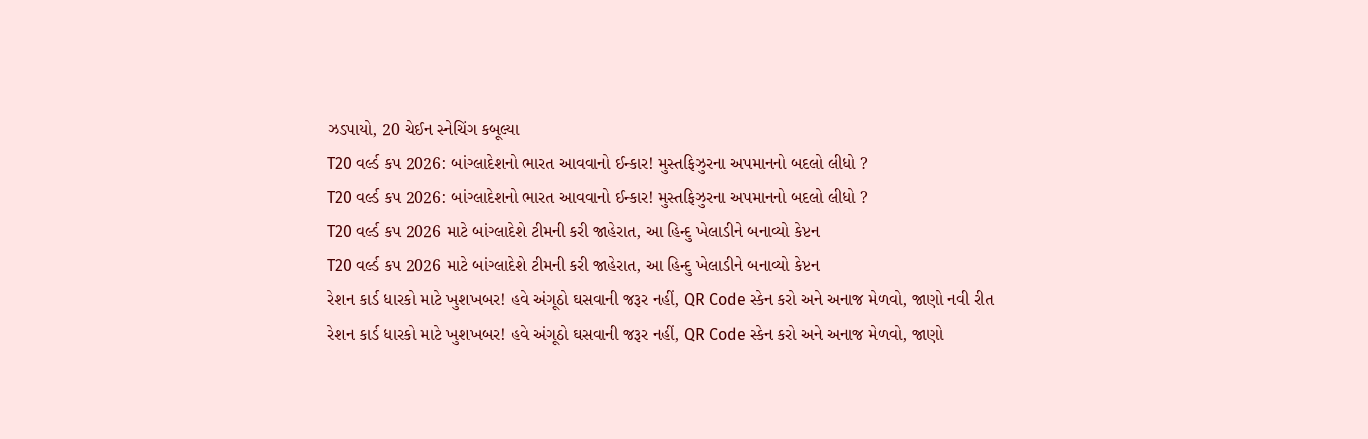ઝડપાયો, 20 ચેઈન સ્નેચિંગ કબૂલ્યા
T20 વર્લ્ડ કપ 2026: બાંગ્લાદેશનો ભારત આવવાનો ઈન્કાર! મુસ્તફિઝુરના અપમાનનો બદલો લીધો ?
T20 વર્લ્ડ કપ 2026: બાંગ્લાદેશનો ભારત આવવાનો ઈન્કાર! મુસ્તફિઝુરના અપમાનનો બદલો લીધો ?
T20 વર્લ્ડ કપ 2026 માટે બાંગ્લાદેશે ટીમની કરી જાહેરાત, આ હિન્દુ ખેલાડીને બનાવ્યો કેપ્ટન
T20 વર્લ્ડ કપ 2026 માટે બાંગ્લાદેશે ટીમની કરી જાહેરાત, આ હિન્દુ ખેલાડીને બનાવ્યો કેપ્ટન
રેશન કાર્ડ ધારકો માટે ખુશખબર! હવે અંગૂઠો ઘસવાની જરૂર નહીં, QR Code સ્કેન કરો અને અનાજ મેળવો, જાણો નવી રીત
રેશન કાર્ડ ધારકો માટે ખુશખબર! હવે અંગૂઠો ઘસવાની જરૂર નહીં, QR Code સ્કેન કરો અને અનાજ મેળવો, જાણો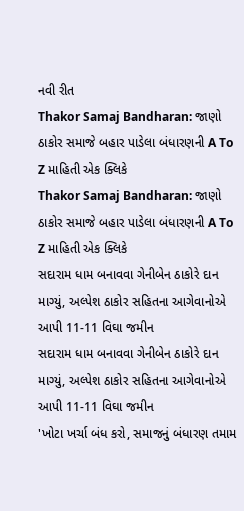નવી રીત
Thakor Samaj Bandharan: જાણો ઠાકોર સમાજે બહાર પાડેલા બંધારણની A To Z માહિતી એક ક્લિકે
Thakor Samaj Bandharan: જાણો ઠાકોર સમાજે બહાર પાડેલા બંધારણની A To Z માહિતી એક ક્લિકે
સદારામ ધામ બનાવવા ગેનીબેન ઠાકોરે દાન માગ્યું, અલ્પેશ ઠાકોર સહિતના આગેવાનોએ આપી 11-11 વિઘા જમીન
સદારામ ધામ બનાવવા ગેનીબેન ઠાકોરે દાન માગ્યું, અલ્પેશ ઠાકોર સહિતના આગેવાનોએ આપી 11-11 વિઘા જમીન
'ખોટા ખર્ચા બંધ કરો, સમાજનું બંધારણ તમામ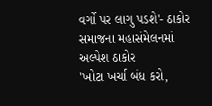વર્ગો પર લાગુ પડશે'- ઠાકોર સમાજના મહાસંમેલનમાં અલ્પેશ ઠાકોર
'ખોટા ખર્ચા બંધ કરો,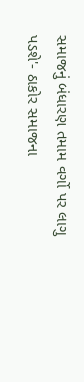સમાજનું બંધારણ તમામ વર્ગો પર લાગુ પડશે'- ઠાકોર સમાજના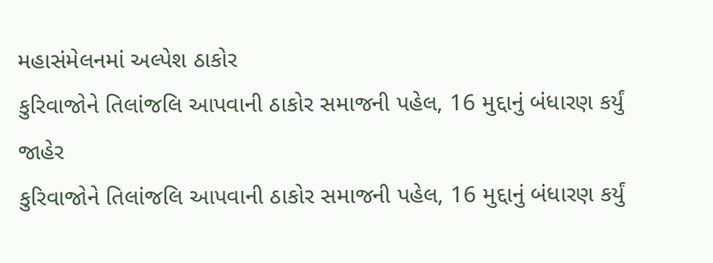મહાસંમેલનમાં અલ્પેશ ઠાકોર
કુરિવાજોને તિલાંજલિ આપવાની ઠાકોર સમાજની પહેલ, 16 મુદ્દાનું બંધારણ કર્યું જાહેર
કુરિવાજોને તિલાંજલિ આપવાની ઠાકોર સમાજની પહેલ, 16 મુદ્દાનું બંધારણ કર્યું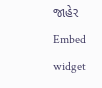જાહેર
Embed widget